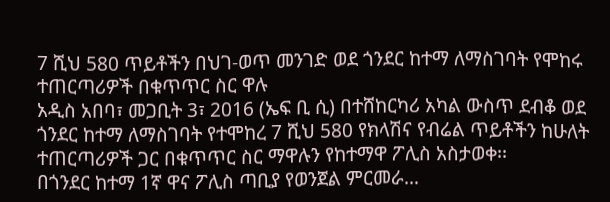7 ሺህ 580 ጥይቶችን በህገ-ወጥ መንገድ ወደ ጎንደር ከተማ ለማስገባት የሞከሩ ተጠርጣሪዎች በቁጥጥር ስር ዋሉ
አዲስ አበባ፣ መጋቢት 3፣ 2016 (ኤፍ ቢ ሲ) በተሸከርካሪ አካል ውስጥ ደብቆ ወደ ጎንደር ከተማ ለማስገባት የተሞከረ 7 ሺህ 580 የክላሽና የብሬል ጥይቶችን ከሁለት ተጠርጣሪዎች ጋር በቁጥጥር ስር ማዋሉን የከተማዋ ፖሊስ አስታወቀ፡፡
በጎንደር ከተማ 1ኛ ዋና ፖሊስ ጣቢያ የወንጀል ምርመራ…